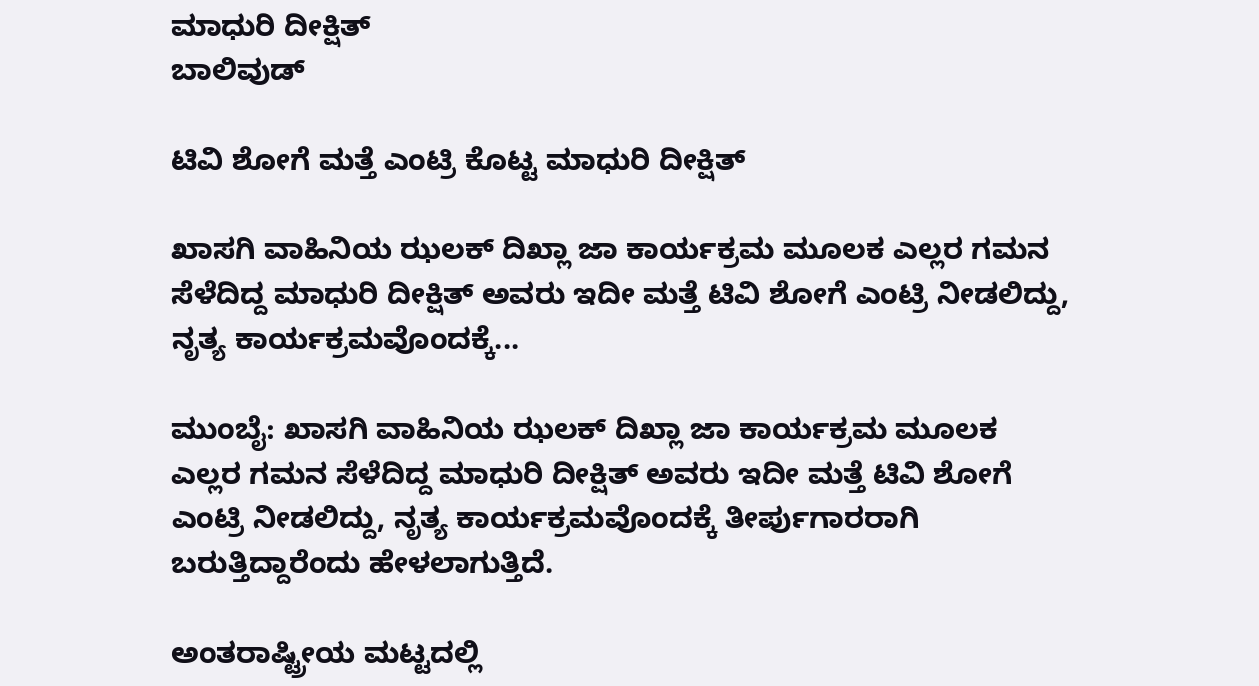ಮಾಧುರಿ ದೀಕ್ಷಿತ್
ಬಾಲಿವುಡ್

ಟಿವಿ ಶೋಗೆ ಮತ್ತೆ ಎಂಟ್ರಿ ಕೊಟ್ಟ ಮಾಧುರಿ ದೀಕ್ಷಿತ್

ಖಾಸಗಿ ವಾಹಿನಿಯ ಝಲಕ್ ದಿಖ್ಲಾ ಜಾ ಕಾರ್ಯಕ್ರಮ ಮೂಲಕ ಎಲ್ಲರ ಗಮನ ಸೆಳೆದಿದ್ದ ಮಾಧುರಿ ದೀಕ್ಷಿತ್ ಅವರು ಇದೀ ಮತ್ತೆ ಟಿವಿ ಶೋಗೆ ಎಂಟ್ರಿ ನೀಡಲಿದ್ದು, ನೃತ್ಯ ಕಾರ್ಯಕ್ರಮವೊಂದಕ್ಕೆ...

ಮುಂಬೈ: ಖಾಸಗಿ ವಾಹಿನಿಯ ಝಲಕ್ ದಿಖ್ಲಾ ಜಾ ಕಾರ್ಯಕ್ರಮ ಮೂಲಕ ಎಲ್ಲರ ಗಮನ ಸೆಳೆದಿದ್ದ ಮಾಧುರಿ ದೀಕ್ಷಿತ್ ಅವರು ಇದೀ ಮತ್ತೆ ಟಿವಿ ಶೋಗೆ ಎಂಟ್ರಿ ನೀಡಲಿದ್ದು, ನೃತ್ಯ ಕಾರ್ಯಕ್ರಮವೊಂದಕ್ಕೆ ತೀರ್ಪುಗಾರರಾಗಿ ಬರುತ್ತಿದ್ದಾರೆಂದು ಹೇಳಲಾಗುತ್ತಿದೆ.

ಅಂತರಾಷ್ಟ್ರೀಯ ಮಟ್ಟದಲ್ಲಿ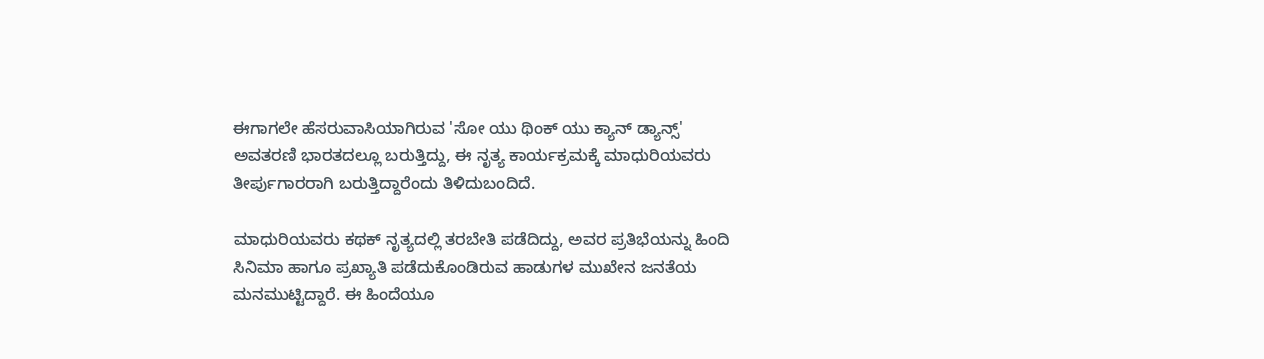ಈಗಾಗಲೇ ಹೆಸರುವಾಸಿಯಾಗಿರುವ 'ಸೋ ಯು ಥಿಂಕ್ ಯು ಕ್ಯಾನ್ ಡ್ಯಾನ್ಸ್' ಅವತರಣಿ ಭಾರತದಲ್ಲೂ ಬರುತ್ತಿದ್ದು, ಈ ನೃತ್ಯ ಕಾರ್ಯಕ್ರಮಕ್ಕೆ ಮಾಧುರಿಯವರು ತೀರ್ಪುಗಾರರಾಗಿ ಬರುತ್ತಿದ್ದಾರೆಂದು ತಿಳಿದುಬಂದಿದೆ.

ಮಾಧುರಿಯವರು ಕಥಕ್ ನೃತ್ಯದಲ್ಲಿ ತರಬೇತಿ ಪಡೆದಿದ್ದು, ಅವರ ಪ್ರತಿಭೆಯನ್ನು ಹಿಂದಿ ಸಿನಿಮಾ ಹಾಗೂ ಪ್ರಖ್ಯಾತಿ ಪಡೆದುಕೊಂಡಿರುವ ಹಾಡುಗಳ ಮುಖೇನ ಜನತೆಯ ಮನಮುಟ್ಟಿದ್ದಾರೆ. ಈ ಹಿಂದೆಯೂ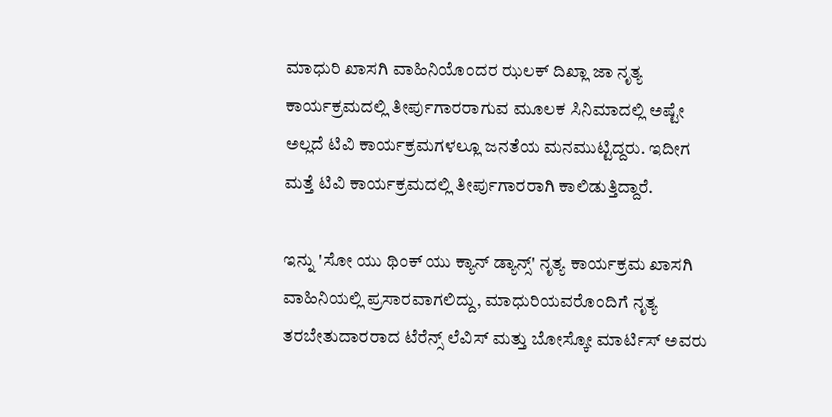ಮಾಧುರಿ ಖಾಸಗಿ ವಾಹಿನಿಯೊಂದರ ಝಲಕ್ ದಿಖ್ಲಾ ಜಾ ನೃತ್ಯ ಕಾರ್ಯಕ್ರಮದಲ್ಲಿ ತೀರ್ಪುಗಾರರಾಗುವ ಮೂಲಕ ಸಿನಿಮಾದಲ್ಲಿ ಅಷ್ಟೇ ಅಲ್ಲದೆ ಟಿವಿ ಕಾರ್ಯಕ್ರಮಗಳಲ್ಲೂ ಜನತೆಯ ಮನಮುಟ್ಟಿದ್ದರು. ಇದೀಗ ಮತ್ತೆ ಟಿವಿ ಕಾರ್ಯಕ್ರಮದಲ್ಲಿ ತೀರ್ಪುಗಾರರಾಗಿ ಕಾಲಿಡುತ್ತಿದ್ದಾರೆ.

ಇನ್ನು 'ಸೋ ಯು ಥಿಂಕ್ ಯು ಕ್ಯಾನ್ ಡ್ಯಾನ್ಸ್' ನೃತ್ಯ ಕಾರ್ಯಕ್ರಮ ಖಾಸಗಿ ವಾಹಿನಿಯಲ್ಲಿ ಪ್ರಸಾರವಾಗಲಿದ್ದು, ಮಾಧುರಿಯವರೊಂದಿಗೆ ನೃತ್ಯ ತರಬೇತುದಾರರಾದ ಟೆರೆನ್ಸ್ ಲೆವಿಸ್ ಮತ್ತು ಬೋಸ್ಕೋ ಮಾರ್ಟಿಸ್ ಅವರು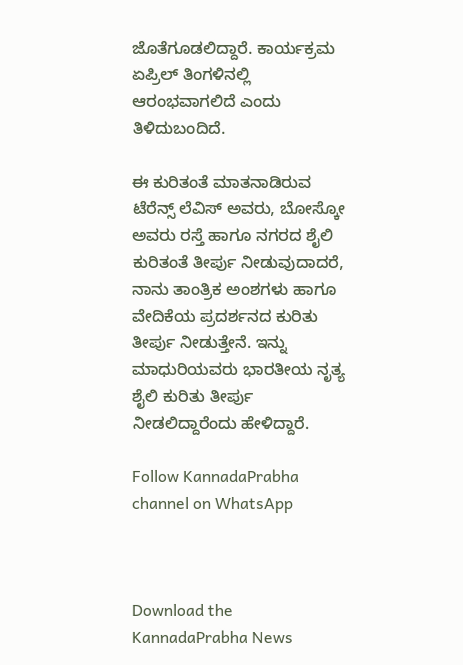ಜೊತೆಗೂಡಲಿದ್ದಾರೆ. ಕಾರ್ಯಕ್ರಮ ಏಪ್ರಿಲ್ ತಿಂಗಳಿನಲ್ಲಿ ಆರಂಭವಾಗಲಿದೆ ಎಂದು ತಿಳಿದುಬಂದಿದೆ.

ಈ ಕುರಿತಂತೆ ಮಾತನಾಡಿರುವ ಟೆರೆನ್ಸ್ ಲೆವಿಸ್ ಅವರು, ಬೋಸ್ಕೋ ಅವರು ರಸ್ತೆ ಹಾಗೂ ನಗರದ ಶೈಲಿ ಕುರಿತಂತೆ ತೀರ್ಪು ನೀಡುವುದಾದರೆ, ನಾನು ತಾಂತ್ರಿಕ ಅಂಶಗಳು ಹಾಗೂ ವೇದಿಕೆಯ ಪ್ರದರ್ಶನದ ಕುರಿತು ತೀರ್ಪು ನೀಡುತ್ತೇನೆ. ಇನ್ನು ಮಾಧುರಿಯವರು ಭಾರತೀಯ ನೃತ್ಯ ಶೈಲಿ ಕುರಿತು ತೀರ್ಪು ನೀಡಲಿದ್ದಾರೆಂದು ಹೇಳಿದ್ದಾರೆ.

Follow KannadaPrabha channel on WhatsApp



Download the KannadaPrabha News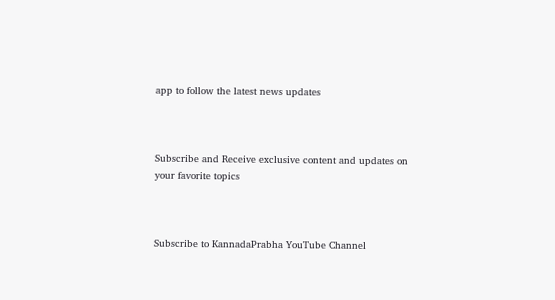app to follow the latest news updates



Subscribe and Receive exclusive content and updates on your favorite topics



Subscribe to KannadaPrabha YouTube Channel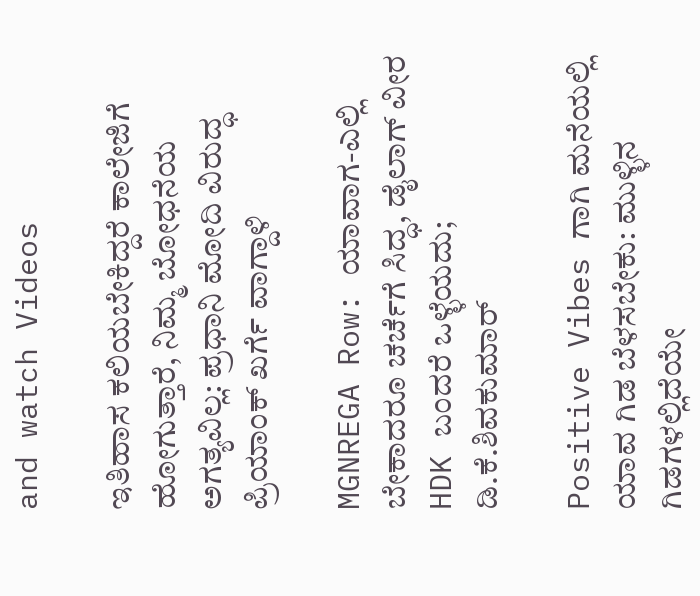and watch Videos

ಇತಿಹಾಸ ಕಲಿಯಬೇಕಿದ್ದರೆ ಕಾಲೇಜಿಗೆ ಹೋಗುತ್ತಾರೆ, ನಿಮ್ಮ ಬೋಧನೆಯ ಅಗತ್ಯವಿಲ್ಲ: ಪ್ರಧಾನಿ ಮೋದಿ ವಿರುದ್ಧ ಪ್ರಿಯಾಂಕ್ ಖರ್ಗೆ ವಾಗ್ದಾಳಿ

MGNREGA Row: ಯಾವಾಗ-ಎಲ್ಲಿ ಬೇಕಾದರೂ ಚರ್ಚೆಗೆ ಸಿದ್ಧ, ಡೈಲಾಗ್‌ ವೀರ HDK ಬಂದರೆ ಒಳ್ಳೆಯದು; ಡಿ.ಕೆ.ಶಿವಕುಮಾರ್

Positive Vibes ಗಾಗಿ ಮನೆಯಲ್ಲಿ ಯಾವ ಗಿಡ ಬೆಳಸಬೇಕು: ಮುಳ್ಳಿನ ಗಿಡಗಳಲ್ಲಿದೆಯೇ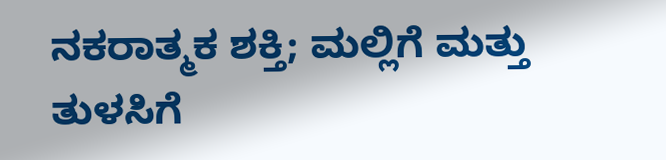ನಕರಾತ್ಮಕ ಶಕ್ತಿ; ಮಲ್ಲಿಗೆ ಮತ್ತು ತುಳಸಿಗೆ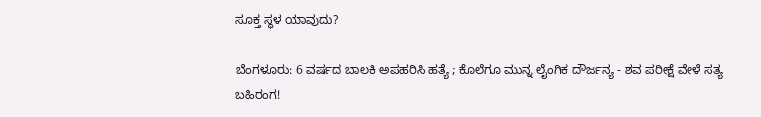ಸೂಕ್ತ ಸ್ಥಳ ಯಾವುದು?

ಬೆಂಗಳೂರು: 6 ವರ್ಷದ ಬಾಲಕಿ ಅಪಹರಿಸಿ ಹತ್ಯೆ ; ಕೊಲೆಗೂ ಮುನ್ನ ಲೈಂಗಿಕ ದೌರ್ಜನ್ಯ - ಶವ ಪರೀಕ್ಷೆ ವೇಳೆ ಸತ್ಯ ಬಹಿರಂಗ!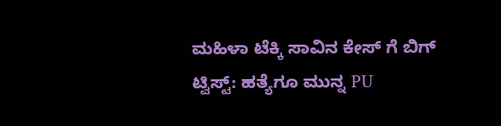ಮಹಿಳಾ ಟೆಕ್ಕಿ ಸಾವಿನ ಕೇಸ್ ಗೆ ಬಿಗ್ ಟ್ವಿಸ್ಟ್: ಹತ್ಯೆಗೂ ಮುನ್ನ PU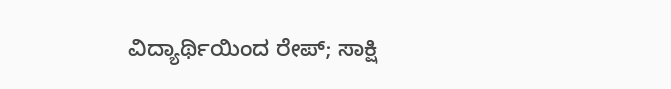ವಿದ್ಯಾರ್ಥಿಯಿಂದ ರೇಪ್; ಸಾಕ್ಷಿ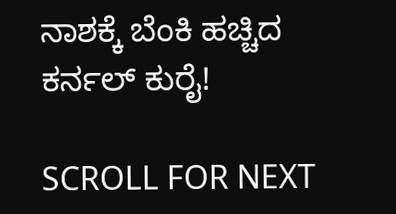ನಾಶಕ್ಕೆ ಬೆಂಕಿ ಹಚ್ಚಿದ ಕರ್ನಲ್ ಕುರೈ!

SCROLL FOR NEXT